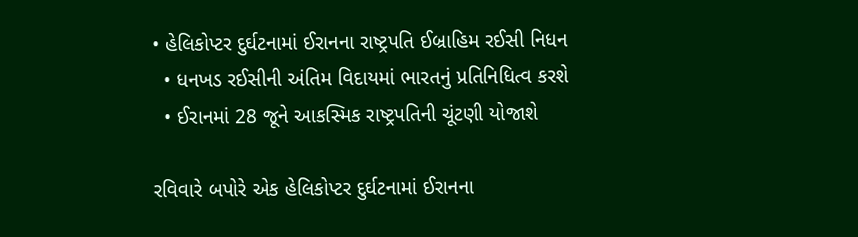• હેલિકોપ્ટર દુર્ઘટનામાં ઈરાનના રાષ્ટ્રપતિ ઈબ્રાહિમ રઈસી નિધન
  • ધનખડ રઈસીની અંતિમ વિદાયમાં ભારતનું પ્રતિનિધિત્વ કરશે
  • ઈરાનમાં 28 જૂને આકસ્મિક રાષ્ટ્રપતિની ચૂંટણી યોજાશે

રવિવારે બપોરે એક હેલિકોપ્ટર દુર્ઘટનામાં ઈરાનના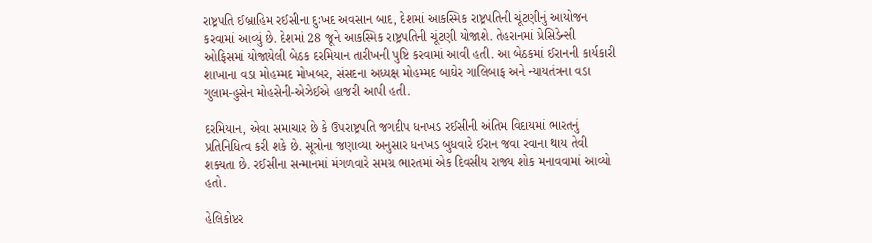રાષ્ટ્રપતિ ઈબ્રાહિમ રઈસીના દુઃખદ અવસાન બાદ, દેશમાં આકસ્મિક રાષ્ટ્રપતિની ચૂંટણીનું આયોજન કરવામાં આવ્યું છે. દેશમાં 28 જૂને આકસ્મિક રાષ્ટ્રપતિની ચૂંટણી યોજાશે. તેહરાનમાં પ્રેસિડેન્સી ઓફિસમાં યોજાયેલી બેઠક દરમિયાન તારીખની પુષ્ટિ કરવામાં આવી હતી. આ બેઠકમાં ઈરાનની કાર્યકારી શાખાના વડા મોહમ્મદ મોખબર, સંસદના અધ્યક્ષ મોહમ્મદ બાઘેર ગાલિબાફ અને ન્યાયતંત્રના વડા ગુલામ-હુસેન મોહસેની-એઝેઈએ હાજરી આપી હતી.

દરમિયાન, એવા સમાચાર છે કે ઉપરાષ્ટ્રપતિ જગદીપ ધનખડ રઈસીની અંતિમ વિદાયમાં ભારતનું પ્રતિનિધિત્વ કરી શકે છે. સૂત્રોના જણાવ્યા અનુસાર ધનખડ બુધવારે ઈરાન જવા રવાના થાય તેવી શક્યતા છે. રઈસીના સન્માનમાં મંગળવારે સમગ્ર ભારતમાં એક દિવસીય રાજ્ય શોક મનાવવામાં આવ્યો હતો.

હેલિકોપ્ટર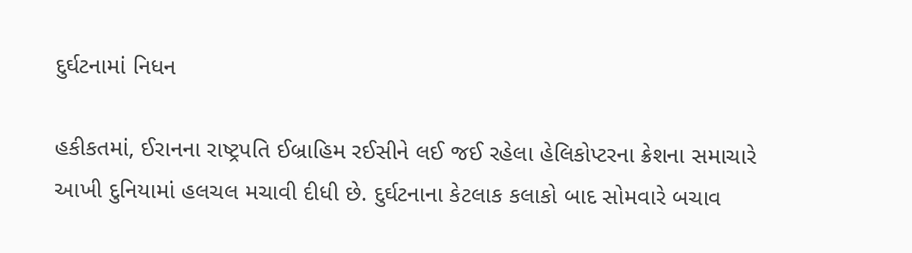દુર્ઘટનામાં નિધન

હકીકતમાં, ઈરાનના રાષ્ટ્રપતિ ઈબ્રાહિમ રઈસીને લઈ જઈ રહેલા હેલિકોપ્ટરના ક્રેશના સમાચારે આખી દુનિયામાં હલચલ મચાવી દીધી છે. દુર્ઘટનાના કેટલાક કલાકો બાદ સોમવારે બચાવ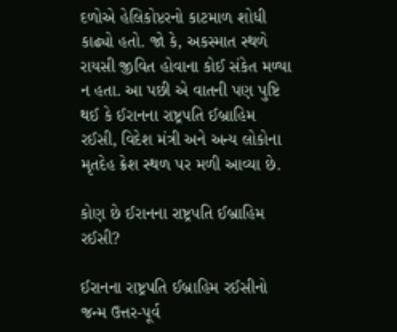દળોએ હેલિકોપ્ટરનો કાટમાળ શોધી કાઢ્યો હતો. જો કે, અકસ્માત સ્થળે રાયસી જીવિત હોવાના કોઈ સંકેત મળ્યા ન હતા. આ પછી એ વાતની પણ પુષ્ટિ થઈ કે ઈરાનના રાષ્ટ્રપતિ ઈબ્રાહિમ રઈસી, વિદેશ મંત્રી અને અન્ય લોકોના મૃતદેહ ક્રેશ સ્થળ પર મળી આવ્યા છે.

કોણ છે ઈરાનના રાષ્ટ્રપતિ ઈબ્રાહિમ રઈસી?

ઈરાનના રાષ્ટ્રપતિ ઈબ્રાહિમ રઈસીનો જન્મ ઉત્તર-પૂર્વ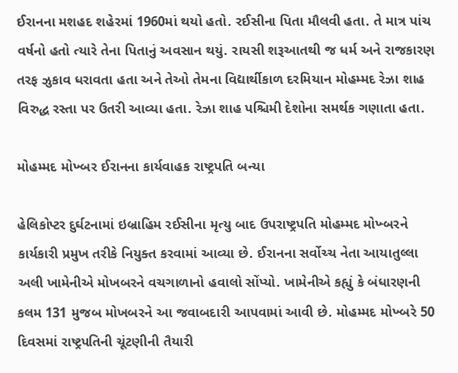ઈરાનના મશહદ શહેરમાં 1960માં થયો હતો. રઈસીના પિતા મૌલવી હતા. તે માત્ર પાંચ વર્ષનો હતો ત્યારે તેના પિતાનું અવસાન થયું. રાયસી શરૂઆતથી જ ધર્મ અને રાજકારણ તરફ ઝુકાવ ધરાવતા હતા અને તેઓ તેમના વિદ્યાર્થીકાળ દરમિયાન મોહમ્મદ રેઝા શાહ વિરુદ્ધ રસ્તા પર ઉતરી આવ્યા હતા. રેઝા શાહ પશ્ચિમી દેશોના સમર્થક ગણાતા હતા.

મોહમ્મદ મોખ્બર ઈરાનના કાર્યવાહક રાષ્ટ્રપતિ બન્યા

હેલિકોપ્ટર દુર્ઘટનામાં ઇબ્રાહિમ રઈસીના મૃત્યુ બાદ ઉપરાષ્ટ્રપતિ મોહમ્મદ મોખ્બરને કાર્યકારી પ્રમુખ તરીકે નિયુક્ત કરવામાં આવ્યા છે. ઈરાનના સર્વોચ્ચ નેતા આયાતુલ્લા અલી ખામેનીએ મોખબરને વચગાળાનો હવાલો સોંપ્યો. ખામેનીએ કહ્યું કે બંધારણની કલમ 131 મુજબ મોખબરને આ જવાબદારી આપવામાં આવી છે. મોહમ્મદ મોખ્બરે 50 દિવસમાં રાષ્ટ્રપતિની ચૂંટણીની તૈયારી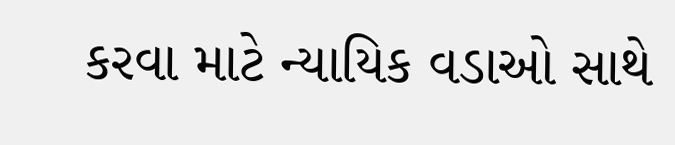કરવા માટે ન્યાયિક વડાઓ સાથે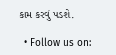કામ કરવું પડશે.

  • Follow us on: